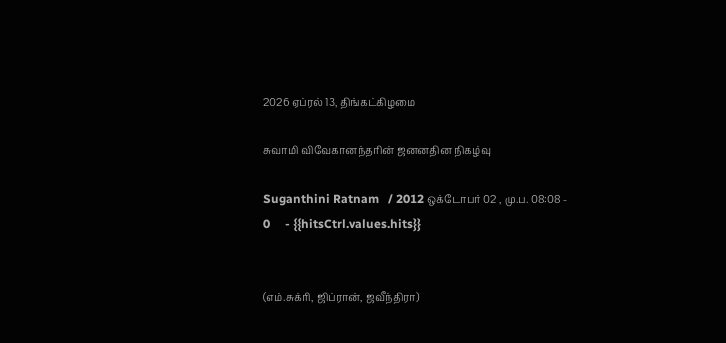2026 ஏப்ரல் 13, திங்கட்கிழமை

சுவாமி விவேகானந்தரின் ஜனனதின நிகழ்வு

Suganthini Ratnam   / 2012 ஒக்டோபர் 02 , மு.ப. 08:08 - 0     - {{hitsCtrl.values.hits}}


(எம்.சுக்ரி, ஜிப்ரான், ஜவீந்திரா)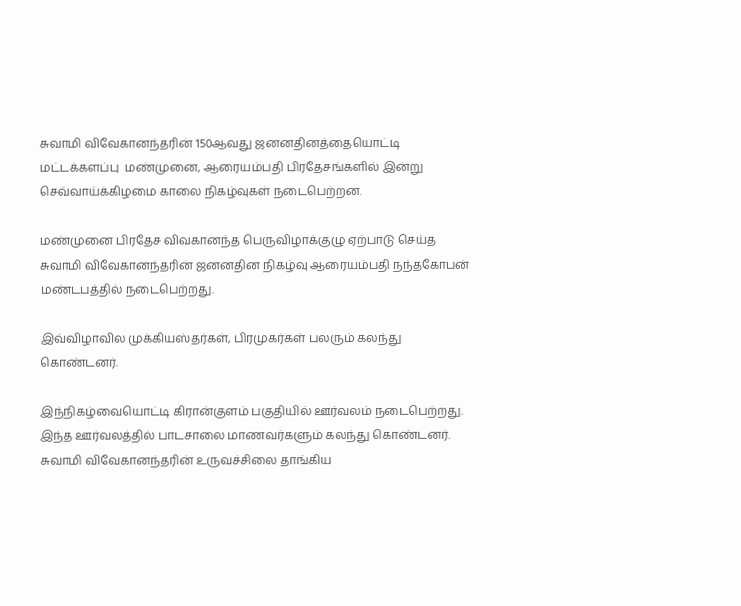சுவாமி விவேகானந்தரின் 150ஆவது ஜனனதினத்தையொட்டி மட்டக்களப்பு  மண்முனை, ஆரையம்பதி பிரதேசங்களில் இன்று செவ்வாய்க்கிழமை காலை நிகழ்வுகள் நடைபெற்றன.

மண்முனை பிரதேச விவகானந்த பெருவிழாக்குழு ஏற்பாடு செய்த சுவாமி விவேகானந்தரின் ஜனனதின நிகழ்வு ஆரையம்பதி நந்தகோபன் மண்டபத்தில் நடைபெற்றது.

இவ்விழாவில முக்கியஸ்தர்கள், பிரமுகர்கள் பலரும் கலந்து கொண்டனர்.

இந்நிகழ்வையொட்டி கிரான்குளம் பகுதியில் ஊர்வலம் நடைபெற்றது. இந்த ஊர்வலத்தில் பாடசாலை மாணவர்களும் கலந்து கொண்டனர். சுவாமி விவேகானந்தரின் உருவச்சிலை தாங்கிய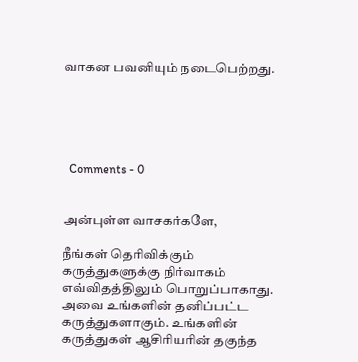வாகன பவனியும் நடைபெற்றது.





  Comments - 0


அன்புள்ள வாசகர்களே,

நீங்கள் தெரிவிக்கும் கருத்துகளுக்கு நிர்வாகம் எவ்விதத்திலும் பொறுப்பாகாது. அவை உங்களின் தனிப்பட்ட கருத்துகளாகும். உங்களின் கருத்துகள் ஆசிரியரின் தகுந்த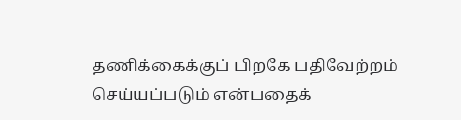தணிக்கைக்குப் பிறகே பதிவேற்றம் செய்யப்படும் என்பதைக்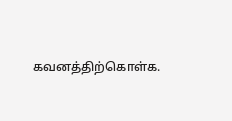கவனத்திற்கொள்க.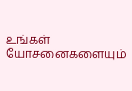உங்கள் யோசனைகளையும்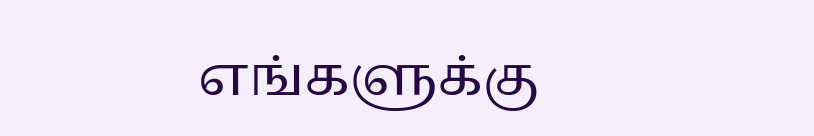எங்களுக்கு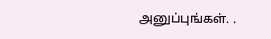அனுப்புங்கள். .